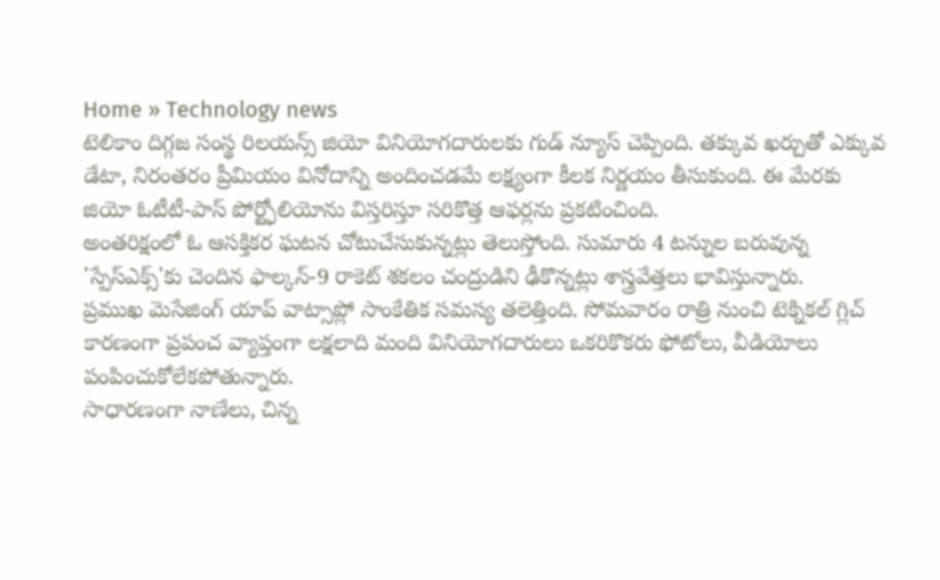Home » Technology news
టెలికాం దిగ్గజ సంస్థ రిలయన్స్ జియో వినియోగదారులకు గుడ్ న్యూస్ చెప్పింది. తక్కువ ఖర్చుతో ఎక్కువ డేటా, నిరంతరం ప్రీమియం వినోదాన్ని అందించడమే లక్ష్యంగా కీలక నిర్ణయం తీసుకుంది. ఈ మేరకు జియో ఓటీటీ-పాస్ పోర్ట్ఫోలియోను విస్తరిస్తూ సరికొత్త ఆఫర్లను ప్రకటించింది.
అంతరిక్షంలో ఓ ఆసక్తికర ఘటన చోటుచేసుకున్నట్లు తెలుస్తోంది. సుమారు 4 టన్నుల బరువున్న 'స్పేస్ఎక్స్'కు చెందిన ఫాల్కన్-9 రాకెట్ శకలం చంద్రుడిని ఢీకొన్నట్లు శాస్త్రవేత్తలు భావిస్తున్నారు.
ప్రముఖ మెసేజింగ్ యాప్ వాట్సాప్లో సాంకేతిక సమస్య తలెత్తింది. సోమవారం రాత్రి నుంచి టెక్నికల్ గ్లిచ్ కారణంగా ప్రపంచ వ్యాప్తంగా లక్షలాది మంది వినియోగదారులు ఒకరికొకరు ఫోటోలు, వీడియోలు పంపించుకోలేకపోతున్నారు.
సాధారణంగా నాణేలు, చిన్న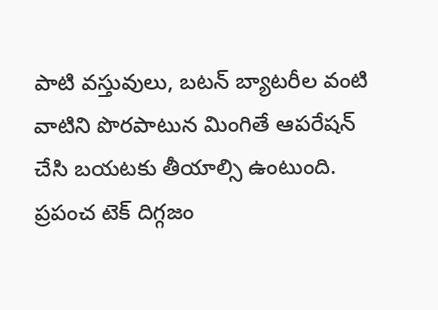పాటి వస్తువులు, బటన్ బ్యాటరీల వంటి వాటిని పొరపాటున మింగితే ఆపరేషన్ చేసి బయటకు తీయాల్సి ఉంటుంది.
ప్రపంచ టెక్ దిగ్గజం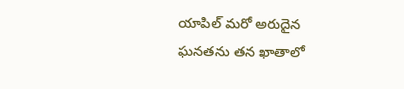యాపిల్ మరో అరుదైన ఘనతను తన ఖాతాలో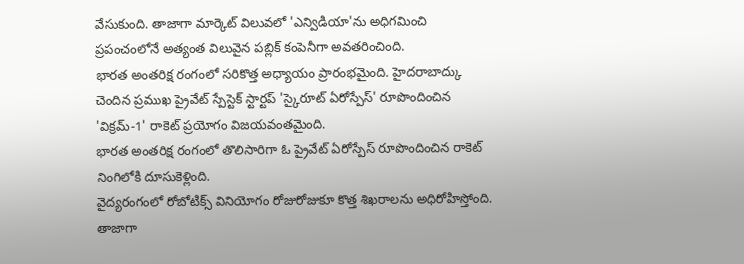వేసుకుంది. తాజాగా మార్కెట్ విలువలో 'ఎన్విడియా'ను అధిగమించి ప్రపంచంలోనే అత్యంత విలువైన పబ్లిక్ కంపెనీగా అవతరించింది.
భారత అంతరిక్ష రంగంలో సరికొత్త అధ్యాయం ప్రారంభమైంది. హైదరాబాద్కు చెందిన ప్రముఖ ప్రైవేట్ స్పేస్టెక్ స్టార్టప్ 'స్కైరూట్ ఏరోస్పేస్' రూపొందించిన 'విక్రమ్-1' రాకెట్ ప్రయోగం విజయవంతమైంది.
భారత అంతరిక్ష రంగంలో తొలిసారిగా ఓ ప్రైవేట్ ఏరోస్పేస్ రూపొందించిన రాకెట్ నింగిలోకి దూసుకెళ్లింది.
వైద్యరంగంలో రోబోటిక్స్ వినియోగం రోజురోజుకూ కొత్త శిఖరాలను అధిరోహిస్తోంది. తాజాగా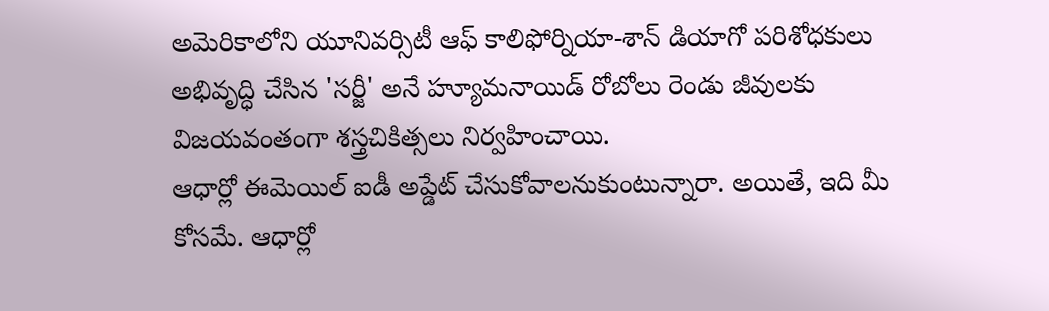అమెరికాలోని యూనివర్సిటీ ఆఫ్ కాలిఫోర్నియా-శాన్ డియాగో పరిశోధకులు అభివృద్ధి చేసిన 'సర్జీ' అనే హ్యూమనాయిడ్ రోబోలు రెండు జీవులకు విజయవంతంగా శస్త్రచికిత్సలు నిర్వహించాయి.
ఆధార్లో ఈమెయిల్ ఐడీ అప్డేట్ చేసుకోవాలనుకుంటున్నారా. అయితే, ఇది మీ కోసమే. ఆధార్లో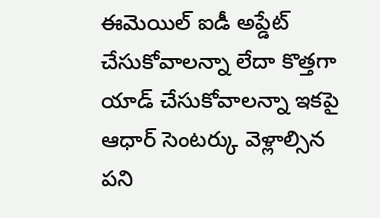ఈమెయిల్ ఐడీ అప్డేట్ చేసుకోవాలన్నా లేదా కొత్తగా యాడ్ చేసుకోవాలన్నా ఇకపై ఆధార్ సెంటర్కు వెళ్లాల్సిన పని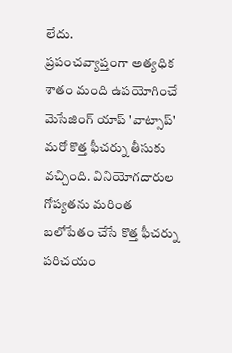లేదు.
ప్రపంచవ్యాప్తంగా అత్యధిక శాతం మంది ఉపయోగించే మెసేజింగ్ యాప్ 'వాట్సాప్' మరో కొత్త ఫీచర్ను తీసుకు వచ్చింది. వినియోగదారుల గోప్యతను మరింత బలోపేతం చేసే కొత్త ఫీచర్ను పరిచయం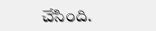చేసింది.